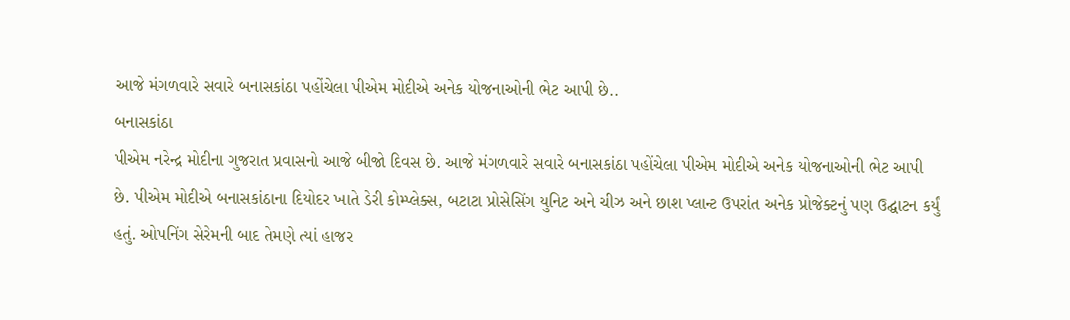આજે મંગળવારે સવારે બનાસકાંઠા પહોંચેલા પીએમ મોદીએ અનેક યોજનાઓની ભેટ આપી છે..
બનાસકાંઠા
પીએમ નરેન્દ્ર મોદીના ગુજરાત પ્રવાસનો આજે બીજો દિવસ છે. આજે મંગળવારે સવારે બનાસકાંઠા પહોંચેલા પીએમ મોદીએ અનેક યોજનાઓની ભેટ આપી છે. પીએમ મોદીએ બનાસકાંઠાના દિયોદર ખાતે ડેરી કોમ્પ્લેક્સ, બટાટા પ્રોસેસિંગ યુનિટ અને ચીઝ અને છાશ પ્લાન્ટ ઉપરાંત અનેક પ્રોજેક્ટનું પણ ઉદ્ઘાટન કર્યું હતું. ઓપનિંગ સેરેમની બાદ તેમણે ત્યાં હાજર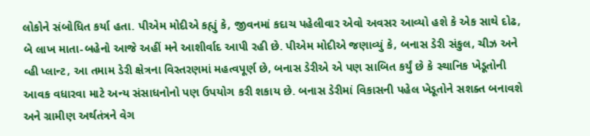લોકોને સંબોધિત કર્યા હતા. પીએમ મોદીએ કહ્યું કે, જીવનમાં કદાચ પહેલીવાર એવો અવસર આવ્યો હશે કે એક સાથે દોઢ, બે લાખ માતા-બહેનો આજે અહીં મને આશીર્વાદ આપી રહી છે. પીએમ મોદીએ જણાવ્યું કે, બનાસ ડેરી સંકુલ, ચીઝ અને વ્હી પ્લાન્ટ, આ તમામ ડેરી ક્ષેત્રના વિસ્તરણમાં મહત્વપૂર્ણ છે, બનાસ ડેરીએ એ પણ સાબિત કર્યું છે કે સ્થાનિક ખેડૂતોની આવક વધારવા માટે અન્ય સંસાધનોનો પણ ઉપયોગ કરી શકાય છે. બનાસ ડેરીમાં વિકાસની પહેલ ખેડૂતોને સશક્ત બનાવશે અને ગ્રામીણ અર્થતંત્રને વેગ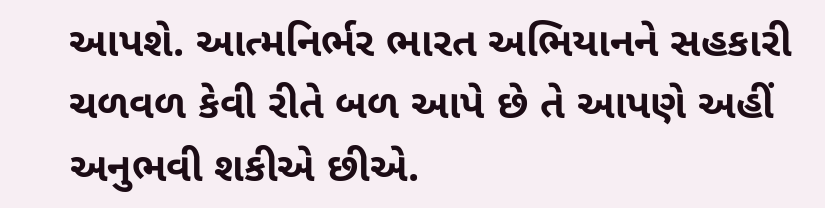આપશે. આત્મનિર્ભર ભારત અભિયાનને સહકારી ચળવળ કેવી રીતે બળ આપે છે તે આપણે અહીં અનુભવી શકીએ છીએ.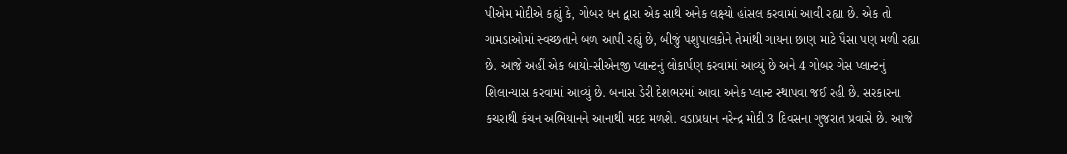પીએમ મોદીએ કહ્યું કે, ગોબર ધન દ્વારા એક સાથે અનેક લક્ષ્યો હાંસલ કરવામાં આવી રહ્યા છે. એક તો ગામડાઓમાં સ્વચ્છતાને બળ આપી રહ્યું છે, બીજું પશુપાલકોને તેમાંથી ગાયના છાણ માટે પૈસા પણ મળી રહ્યા છે. આજે અહીં એક બાયો-સીએનજી પ્લાન્ટનું લોકાર્પણ કરવામાં આવ્યું છે અને 4 ગોબર ગેસ પ્લાન્ટનું શિલાન્યાસ કરવામાં આવ્યું છે. બનાસ ડેરી દેશભરમાં આવા અનેક પ્લાન્ટ સ્થાપવા જઈ રહી છે. સરકારના કચરાથી કંચન અભિયાનને આનાથી મદદ મળશે. વડાપ્રધાન નરેન્દ્ર મોદી 3 દિવસના ગુજરાત પ્રવાસે છે. આજે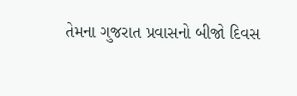તેમના ગુજરાત પ્રવાસનો બીજો દિવસ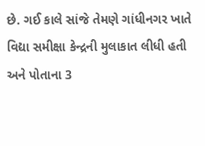છે. ગઈ કાલે સાંજે તેમણે ગાંધીનગર ખાતે વિદ્યા સમીક્ષા કેન્દ્રની મુલાકાત લીધી હતી અને પોતાના 3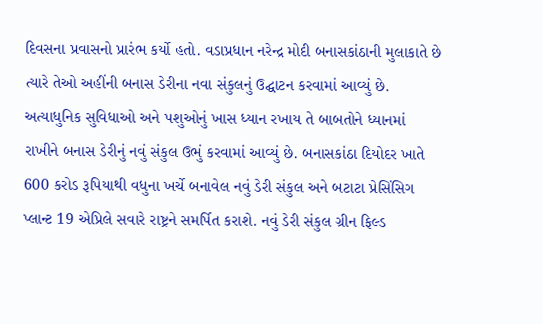દિવસના પ્રવાસનો પ્રારંભ કર્યો હતો. વડાપ્રધાન નરેન્દ્ર મોદી બનાસકાંઠાની મુલાકાતે છે ત્યારે તેઓ અહીંની બનાસ ડેરીના નવા સંકુલનું ઉદ્ઘાટન કરવામાં આવ્યું છે. અત્યાધુનિક સુવિધાઓ અને પશુઓનું ખાસ ધ્યાન રખાય તે બાબતોને ધ્યાનમાં રાખીને બનાસ ડેરીનું નવું સંકુલ ઉભું કરવામાં આવ્યું છે. બનાસકાંઠા દિયોદર ખાતે 600 કરોડ રૂપિયાથી વધુના ખર્ચે બનાવેલ નવું ડેરી સંકુલ અને બટાટા પ્રેસિંસિગ પ્લાન્ટ 19 એપ્રિલે સવારે રાષ્ટ્રને સમર્પિત કરાશે. નવું ડેરી સંકુલ ગ્રીન ફિલ્ડ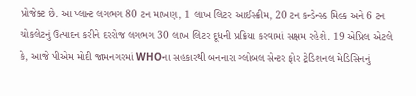પ્રોજેક્ટ છે. આ પ્લાન્ટ લગભગ 80 ટન માખણ, 1 લાખ લિટર આઈસ્ક્રીમ, 20 ટન કન્ડેન્સ્ડ મિલ્ક અને 6 ટન ચોકલેટનું ઉત્પાદન કરીને દરરોજ લગભગ 30 લાખ લિટર દૂધની પ્રક્રિયા કરવામાં સક્ષમ રહેશે. 19 એપ્રિલ એટલે કે, આજે પીએમ મોદી જામનગરમાં WHOના સહકારથી બનનારા ગ્લોબલ સેન્ટર ફોર ટ્રેડિશનલ મેડિસિનનું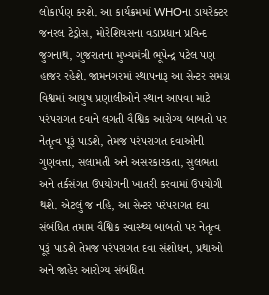લોકાર્પણ કરશે. આ કાર્યક્રમમાં WHOના ડાયરેક્ટર જનરલ ટેડ્રોસ, મોરેશિયસના વડાપ્રધાન પ્રવિન્દ જુગનાથ, ગુજરાતના મુખ્યમંત્રી ભૂપેન્દ્ર પટેલ પણ હાજર રહેશે. જામનગરમાં સ્થાપનારૂ આ સેન્ટર સમગ્ર વિશ્વમાં આયુષ પ્રણાલીઓને સ્થાન આપવા માટે પરંપરાગત દવાને લગતી વૈશ્વિક આરોગ્ય બાબતો પર નેતૃત્વ પૂરૂં પાડશે, તેમજ પરંપરાગત દવાઓની ગુણવત્તા, સલામતી અને અસરકારકતા, સુલભતા અને તર્કસંગત ઉપયોગની ખાતરી કરવામાં ઉપયોગી થશે. એટલું જ નહિ, આ સેન્ટર પરંપરાગત દવા સંબંધિત તમામ વૈશ્વિક સ્વાસ્થ્ય બાબતો પર નેતૃત્વ પૂરૂં પાડશે તેમજ પરંપરાગત દવા સંશોધન, પ્રથાઓ અને જાહેર આરોગ્ય સંબંધિત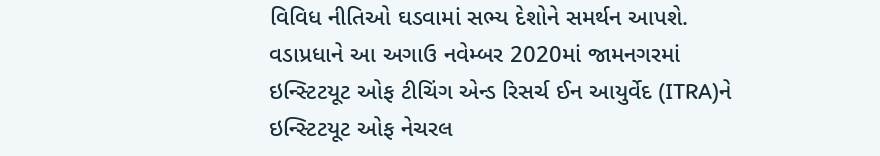વિવિધ નીતિઓ ઘડવામાં સભ્ય દેશોને સમર્થન આપશે. વડાપ્રધાને આ અગાઉ નવેમ્બર 2020માં જામનગરમાં ઇન્સ્ટિટયૂટ ઓફ ટીચિંગ એન્ડ રિસર્ચ ઈન આયુર્વેદ (ITRA)ને ઇન્સ્ટિટયૂટ ઓફ નેચરલ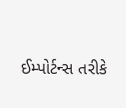ઈમ્પોર્ટન્સ તરીકે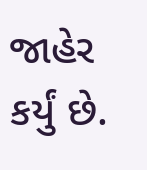જાહેર કર્યું છે.